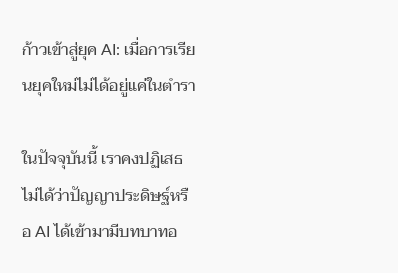ก้าวเข้าสู่ยุค AI: เมื่อการเรียนยุคใหม่ไม่ได้อยู่แค่ในตำรา

ในปัจจุบันนี้ เราคงปฏิเสธไม่ได้ว่าปัญญาประดิษฐ์หรือ AI ได้เข้ามามีบทบาทอ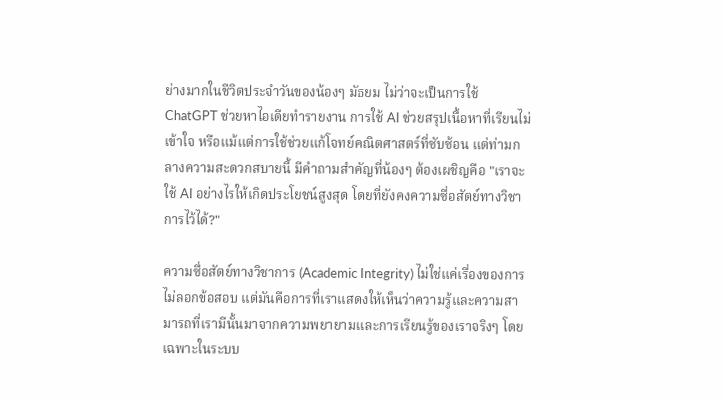ย่างมากในชีวิตประจำวันของน้องๆ มัธยม ไม่ว่าจะเป็นการใช้ ChatGPT ช่วยหาไอเดียทำรายงาน การใช้ AI ช่วยสรุปเนื้อหาที่เรียนไม่เข้าใจ หรือแม้แต่การใช้ช่วยแก้โจทย์คณิตศาสตร์ที่ซับซ้อน แต่ท่ามกลางความสะดวกสบายนี้ มีคำถามสำคัญที่น้องๆ ต้องเผชิญคือ "เราจะใช้ AI อย่างไรให้เกิดประโยชน์สูงสุด โดยที่ยังคงความซื่อสัตย์ทางวิชาการไว้ได้?"

ความซื่อสัตย์ทางวิชาการ (Academic Integrity) ไม่ใช่แค่เรื่องของการไม่ลอกข้อสอบ แต่มันคือการที่เราแสดงให้เห็นว่าความรู้และความสามารถที่เรามีนั้นมาจากความพยายามและการเรียนรู้ของเราจริงๆ โดยเฉพาะในระบบ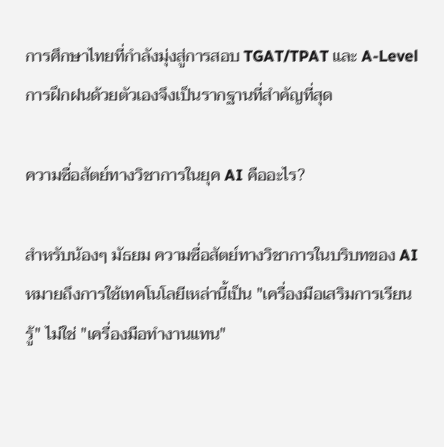การศึกษาไทยที่กำลังมุ่งสู่การสอบ TGAT/TPAT และ A-Level การฝึกฝนด้วยตัวเองจึงเป็นรากฐานที่สำคัญที่สุด

ความซื่อสัตย์ทางวิชาการในยุค AI คืออะไร?

สำหรับน้องๆ มัธยม ความซื่อสัตย์ทางวิชาการในบริบทของ AI หมายถึงการใช้เทคโนโลยีเหล่านี้เป็น "เครื่องมือเสริมการเรียนรู้" ไม่ใช่ "เครื่องมือทำงานแทน"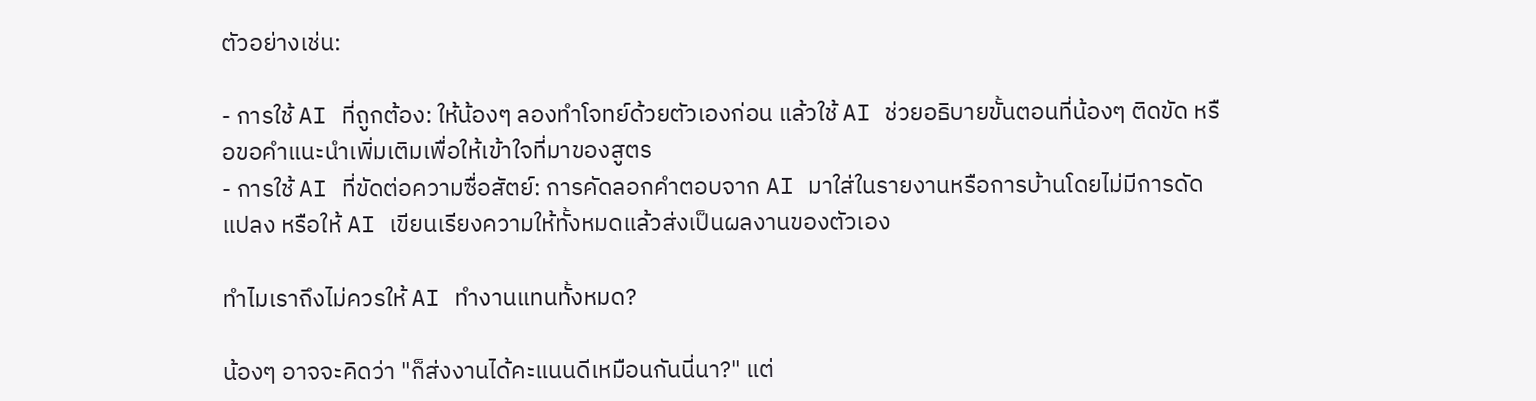ตัวอย่างเช่น:

- การใช้ AI ที่ถูกต้อง: ให้น้องๆ ลองทำโจทย์ด้วยตัวเองก่อน แล้วใช้ AI ช่วยอธิบายขั้นตอนที่น้องๆ ติดขัด หรือขอคำแนะนำเพิ่มเติมเพื่อให้เข้าใจที่มาของสูตร
- การใช้ AI ที่ขัดต่อความซื่อสัตย์: การคัดลอกคำตอบจาก AI มาใส่ในรายงานหรือการบ้านโดยไม่มีการดัดแปลง หรือให้ AI เขียนเรียงความให้ทั้งหมดแล้วส่งเป็นผลงานของตัวเอง

ทำไมเราถึงไม่ควรให้ AI ทำงานแทนทั้งหมด?

น้องๆ อาจจะคิดว่า "ก็ส่งงานได้คะแนนดีเหมือนกันนี่นา?" แต่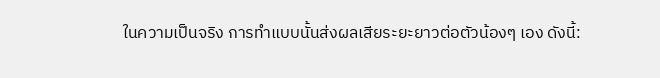ในความเป็นจริง การทำแบบนั้นส่งผลเสียระยะยาวต่อตัวน้องๆ เอง ดังนี้: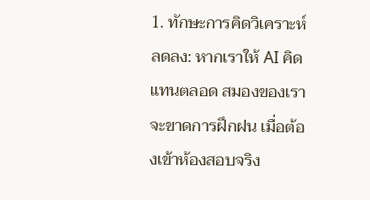1. ทักษะการคิดวิเคราะห์ลดลง: หากเราให้ AI คิดแทนตลอด สมองของเราจะขาดการฝึกฝน เมื่อต้องเข้าห้องสอบจริง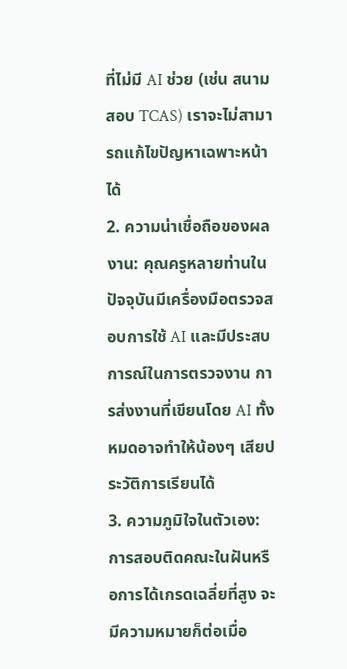ที่ไม่มี AI ช่วย (เช่น สนามสอบ TCAS) เราจะไม่สามารถแก้ไขปัญหาเฉพาะหน้าได้
2. ความน่าเชื่อถือของผลงาน: คุณครูหลายท่านในปัจจุบันมีเครื่องมือตรวจสอบการใช้ AI และมีประสบการณ์ในการตรวจงาน การส่งงานที่เขียนโดย AI ทั้งหมดอาจทำให้น้องๆ เสียประวัติการเรียนได้
3. ความภูมิใจในตัวเอง: การสอบติดคณะในฝันหรือการได้เกรดเฉลี่ยที่สูง จะมีความหมายก็ต่อเมื่อ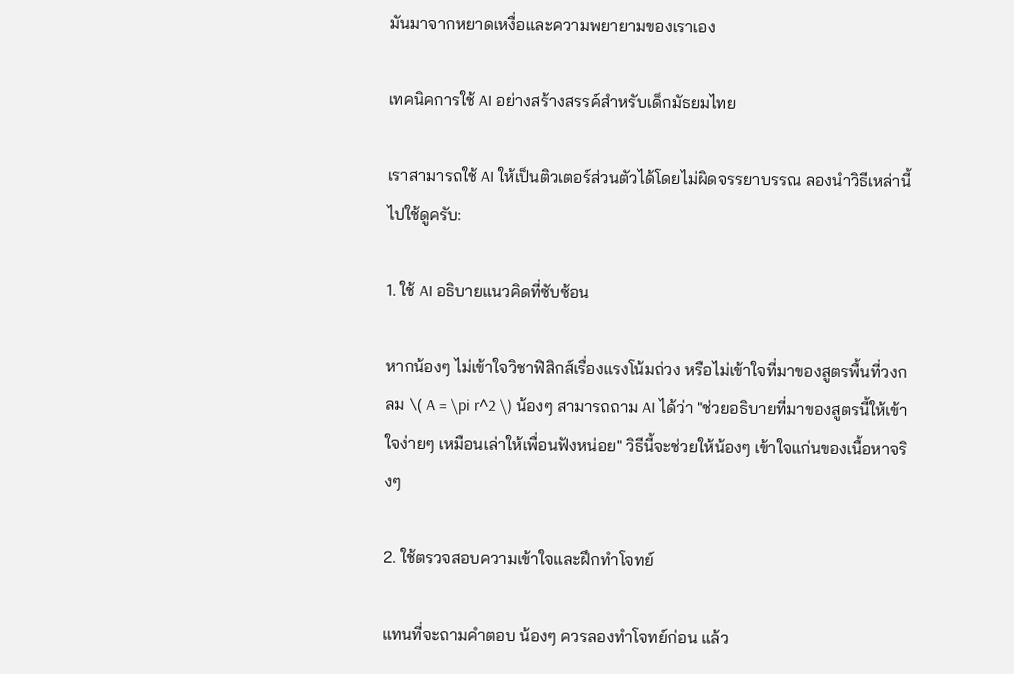มันมาจากหยาดเหงื่อและความพยายามของเราเอง

เทคนิคการใช้ AI อย่างสร้างสรรค์สำหรับเด็กมัธยมไทย

เราสามารถใช้ AI ให้เป็นติวเตอร์ส่วนตัวได้โดยไม่ผิดจรรยาบรรณ ลองนำวิธีเหล่านี้ไปใช้ดูครับ:

1. ใช้ AI อธิบายแนวคิดที่ซับซ้อน

หากน้องๆ ไม่เข้าใจวิชาฟิสิกส์เรื่องแรงโน้มถ่วง หรือไม่เข้าใจที่มาของสูตรพื้นที่วงกลม \( A = \pi r^2 \) น้องๆ สามารถถาม AI ได้ว่า "ช่วยอธิบายที่มาของสูตรนี้ให้เข้าใจง่ายๆ เหมือนเล่าให้เพื่อนฟังหน่อย" วิธีนี้จะช่วยให้น้องๆ เข้าใจแก่นของเนื้อหาจริงๆ

2. ใช้ตรวจสอบความเข้าใจและฝึกทำโจทย์

แทนที่จะถามคำตอบ น้องๆ ควรลองทำโจทย์ก่อน แล้ว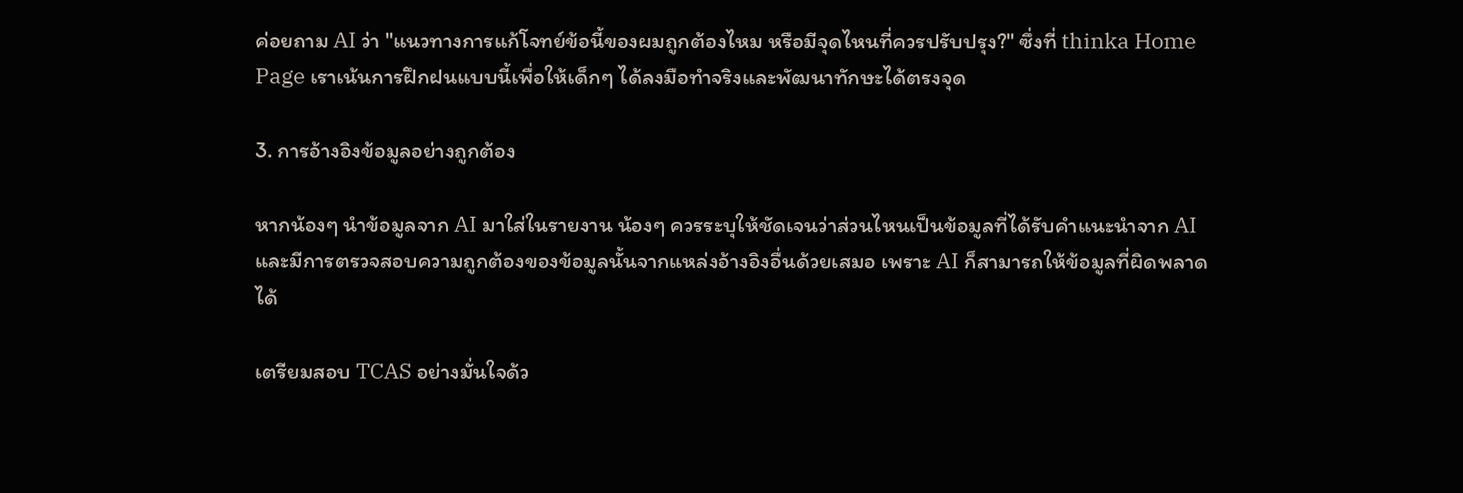ค่อยถาม AI ว่า "แนวทางการแก้โจทย์ข้อนี้ของผมถูกต้องไหม หรือมีจุดไหนที่ควรปรับปรุง?" ซึ่งที่ thinka Home Page เราเน้นการฝึกฝนแบบนี้เพื่อให้เด็กๆ ได้ลงมือทำจริงและพัฒนาทักษะได้ตรงจุด

3. การอ้างอิงข้อมูลอย่างถูกต้อง

หากน้องๆ นำข้อมูลจาก AI มาใส่ในรายงาน น้องๆ ควรระบุให้ชัดเจนว่าส่วนไหนเป็นข้อมูลที่ได้รับคำแนะนำจาก AI และมีการตรวจสอบความถูกต้องของข้อมูลนั้นจากแหล่งอ้างอิงอื่นด้วยเสมอ เพราะ AI ก็สามารถให้ข้อมูลที่ผิดพลาดได้

เตรียมสอบ TCAS อย่างมั่นใจด้ว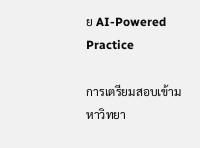ย AI-Powered Practice

การเตรียมสอบเข้ามหาวิทยา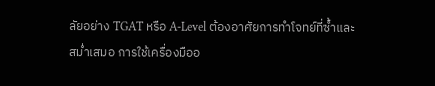ลัยอย่าง TGAT หรือ A-Level ต้องอาศัยการทำโจทย์ที่ซ้ำและสม่ำเสมอ การใช้เครื่องมืออ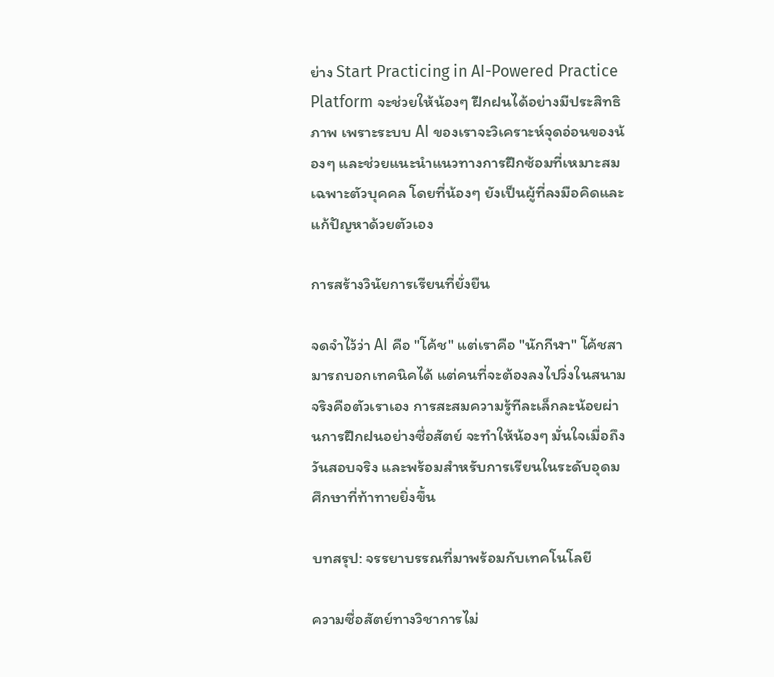ย่าง Start Practicing in AI-Powered Practice Platform จะช่วยให้น้องๆ ฝึกฝนได้อย่างมีประสิทธิภาพ เพราะระบบ AI ของเราจะวิเคราะห์จุดอ่อนของน้องๆ และช่วยแนะนำแนวทางการฝึกซ้อมที่เหมาะสมเฉพาะตัวบุคคล โดยที่น้องๆ ยังเป็นผู้ที่ลงมือคิดและแก้ปัญหาด้วยตัวเอง

การสร้างวินัยการเรียนที่ยั่งยืน

จดจำไว้ว่า AI คือ "โค้ช" แต่เราคือ "นักกีฬา" โค้ชสามารถบอกเทคนิคได้ แต่คนที่จะต้องลงไปวิ่งในสนามจริงคือตัวเราเอง การสะสมความรู้ทีละเล็กละน้อยผ่านการฝึกฝนอย่างซื่อสัตย์ จะทำให้น้องๆ มั่นใจเมื่อถึงวันสอบจริง และพร้อมสำหรับการเรียนในระดับอุดมศึกษาที่ท้าทายยิ่งขึ้น

บทสรุป: จรรยาบรรณที่มาพร้อมกับเทคโนโลยี

ความซื่อสัตย์ทางวิชาการไม่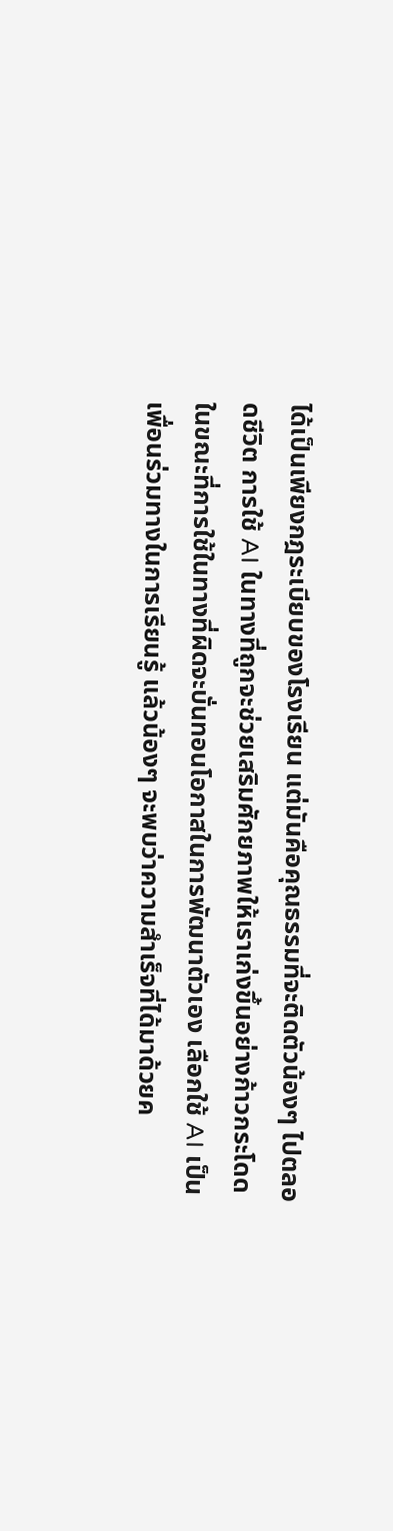ได้เป็นเพียงกฎระเบียบของโรงเรียน แต่มันคือคุณธรรมที่จะติดตัวน้องๆ ไปตลอดชีวิต การใช้ AI ในทางที่ถูกจะช่วยเสริมศักยภาพให้เราเก่งขึ้นอย่างก้าวกระโดด ในขณะที่การใช้ในทางที่ผิดจะบั่นทอนโอกาสในการพัฒนาตัวเอง เลือกใช้ AI เป็นเพื่อนร่วมทางในการเรียนรู้ แล้วน้องๆ จะพบว่าความสำเร็จที่ได้มาด้วยค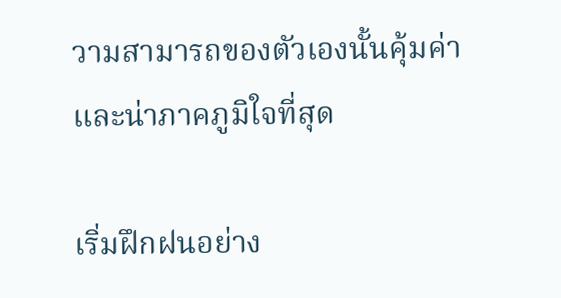วามสามารถของตัวเองนั้นคุ้มค่าและน่าภาคภูมิใจที่สุด

เริ่มฝึกฝนอย่าง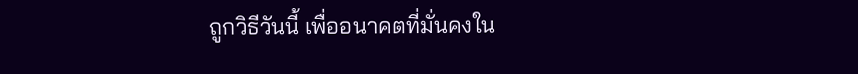ถูกวิธีวันนี้ เพื่ออนาคตที่มั่นคงใน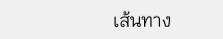เส้นทาง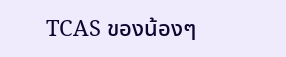TCAS ของน้องๆ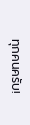ทุกคนครับ!